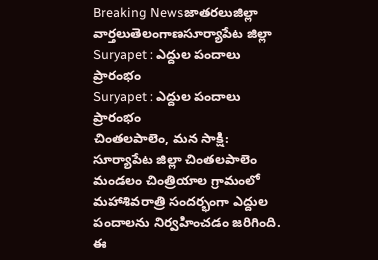Breaking Newsజాతరలుజిల్లా వార్తలుతెలంగాణసూర్యాపేట జిల్లా
Suryapet : ఎద్దుల పందాలు ప్రారంభం
Suryapet : ఎద్దుల పందాలు ప్రారంభం
చింతలపాలెం, మన సాక్షి:
సూర్యాపేట జిల్లా చింతలపాలెం మండలం చింత్రియాల గ్రామంలో మహాశివరాత్రి సందర్భంగా ఎద్దుల పందాలను నిర్వహించడం జరిగింది. ఈ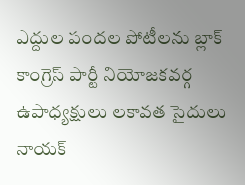ఎద్దుల పందల పోటీలను బ్లాక్ కాంగ్రెస్ పార్టీ నియోజకవర్గ ఉపాధ్యక్షులు లకావత సైదులు నాయక్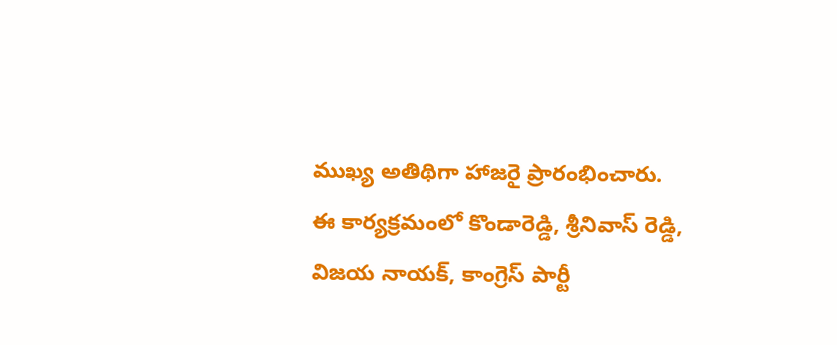ముఖ్య అతిథిగా హాజరై ప్రారంభించారు.
ఈ కార్యక్రమంలో కొండారెడ్డి, శ్రీనివాస్ రెడ్డి, విజయ నాయక్, కాంగ్రెస్ పార్టీ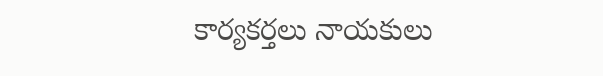కార్యకర్తలు నాయకులు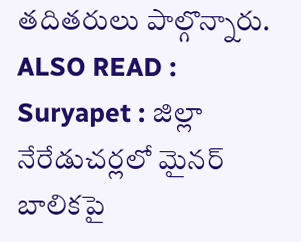తదితరులు పాల్గొన్నారు.
ALSO READ : Suryapet : జిల్లా నేరేడుచర్లలో మైనర్ బాలికపై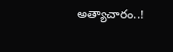అత్యాచారం..!